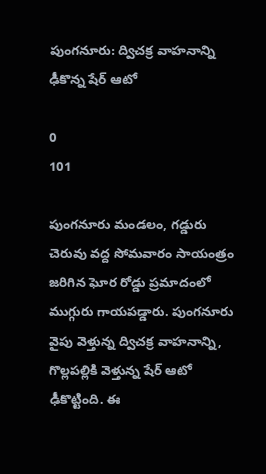పుంగనూరు: ద్విచక్ర వాహనాన్ని ఢీకొన్న షేర్ ఆటో

0
101

పుంగనూరు మండలం, గడ్డురు చెరువు వద్ద సోమవారం సాయంత్రం జరిగిన ఘోర రోడ్డు ప్రమాదంలో ముగ్గురు గాయపడ్డారు. పుంగనూరు వైపు వెళ్తున్న ద్విచక్ర వాహనాన్ని, గొల్లపల్లికి వెళ్తున్న షేర్ ఆటో ఢీకొట్టింది. ఈ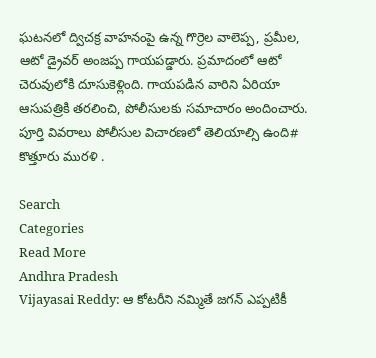ఘటనలో ద్విచక్ర వాహనంపై ఉన్న గొర్రెల వాలెప్ప, ప్రమీల, ఆటో డ్రైవర్ అంజప్ప గాయపడ్డారు. ప్రమాదంలో ఆటో చెరువులోకి దూసుకెళ్లింది. గాయపడిన వారిని ఏరియా ఆసుపత్రికి తరలించి, పోలీసులకు సమాచారం అందించారు. పూర్తి వివరాలు పోలీసుల విచారణలో తెలియాల్సి ఉంది# కొత్తూరు మురళి .

Search
Categories
Read More
Andhra Pradesh
Vijayasai Reddy: ఆ కోటరీని నమ్మితే జగన్ ఎప్పటికీ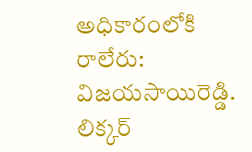అధికారంలోకి రాలేరు: విజయసాయిరెడ్డి.
లిక్కర్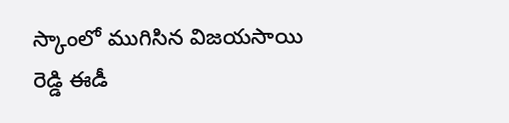స్కాంలో ముగిసిన విజయసాయి రెడ్డి ఈడీ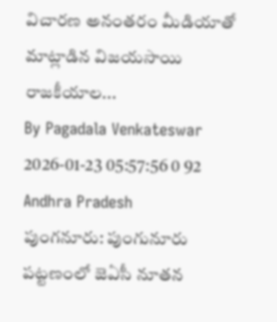విచారణ అనంతరం మీడియాతో మాట్లాడిన విజయసాయి రాజకీయాల...
By Pagadala Venkateswar 2026-01-23 05:57:56 0 92
Andhra Pradesh
పుంగనూరు: పుంగునూరు పట్టణంలో జెఏసీ నూతన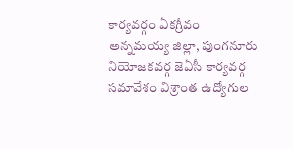కార్యవర్గం ఏకగ్రీవం
అన్నమయ్య జిల్లా, పుంగనూరు నియోజకవర్గ జెఏసీ కార్యవర్గ సమావేశం విశ్రాంత ఉద్యోగుల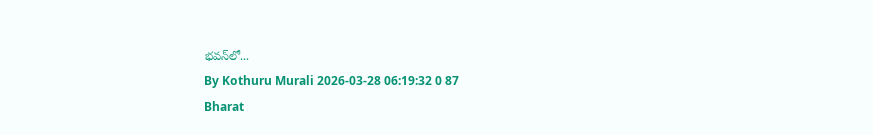భవన్‌లో...
By Kothuru Murali 2026-03-28 06:19:32 0 87
Bharat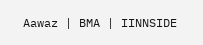Aawaz | BMA | IINNSIDE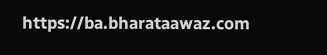https://ba.bharataawaz.com